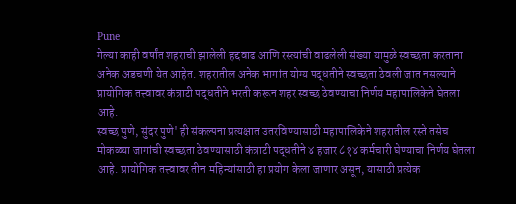Pune
गेल्या काही वर्षांत शहराची झालेली हद्दवाढ आणि रस्त्यांची वाढलेली संख्या यामुळे स्वच्छता करताना अनेक अडचणी येत आहेत. शहरातील अनेक भागांत योग्य पद्धतीने स्वच्छता ठेवली जात नसल्याने प्रायोगिक तत्त्वावर कंत्राटी पद्धतीने भरती करून शहर स्वच्छ ठेवण्याचा निर्णय महापालिकेने घेतला आहे.
स्वच्छ पुणे, सुंदर पुणे' ही संकल्पना प्रत्यक्षात उतरविण्यासाठी महापालिकेने शहरातील रस्ते तसेच मोकळ्या जागांची स्वच्छता ठेवण्यासाठी कंत्राटी पद्धतीने ४ हजार ८१४ कर्मचारी घेण्याचा निर्णय घेतला आहे. प्रायोगिक तत्त्वावर तीन महिन्यांसाठी हा प्रयोग केला जाणार असून, यासाठी प्रत्येक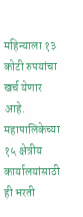महिन्याला १३ कोटी रुपयांचा खर्च येणार आहे.
महापालिकेच्या १५ क्षेत्रीय कार्यालयांसाठी ही भरती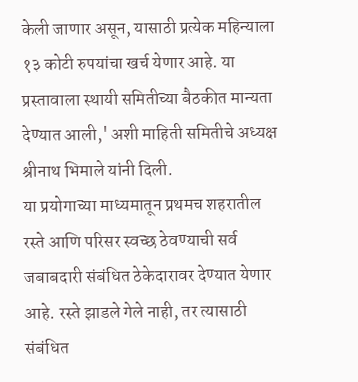केली जाणार असून, यासाठी प्रत्येक महिन्याला १३ कोटी रुपयांचा खर्च येणार आहे. या प्रस्तावाला स्थायी समितीच्या बैठकीत मान्यता देण्यात आली,' अशी माहिती समितीचे अध्यक्ष श्रीनाथ भिमाले यांनी दिली.
या प्रयोगाच्या माध्यमातून प्रथमच शहरातील रस्ते आणि परिसर स्वच्छ ठेवण्याची सर्व जबाबदारी संबंधित ठेकेदारावर देण्यात येणार आहे. रस्ते झाडले गेले नाही, तर त्यासाठी संबंधित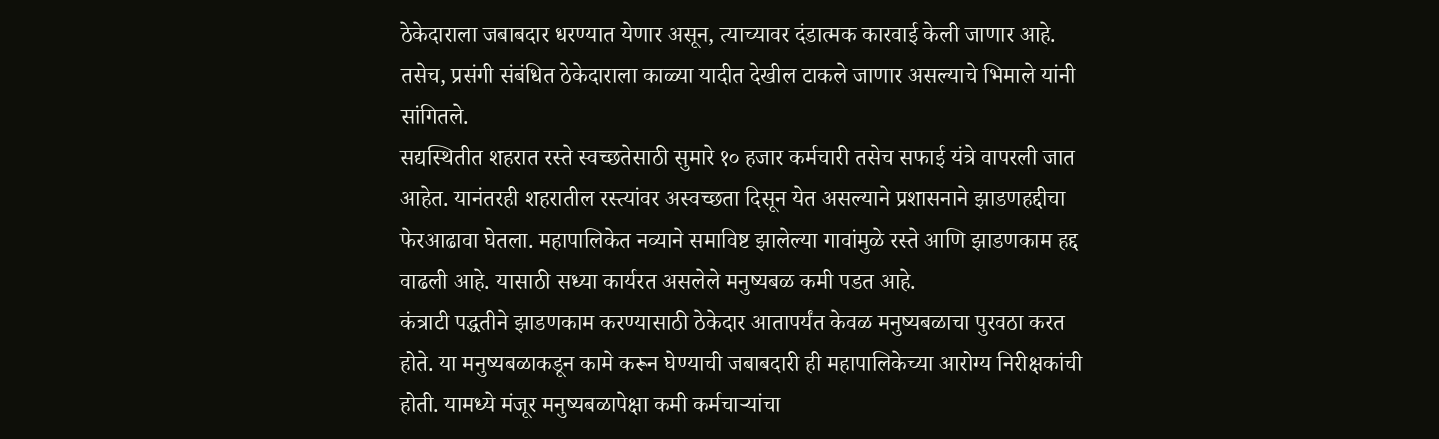ठेकेदाराला जबाबदार धरण्यात येणार असून, त्याच्यावर दंडात्मक कारवाई केली जाणार आहे. तसेच, प्रसंगी संबंधित ठेकेदाराला काळ्या यादीत देखील टाकले जाणार असल्याचे भिमाले यांनी सांगितले.
सद्यस्थितीत शहरात रस्ते स्वच्छतेसाठी सुमारे १० हजार कर्मचारी तसेच सफाई यंत्रे वापरली जात आहेत. यानंतरही शहरातील रस्त्यांवर अस्वच्छता दिसून येत असल्याने प्रशासनाने झाडणहद्दीचा फेरआढावा घेतला. महापालिकेत नव्याने समाविष्ट झालेल्या गावांमुळे रस्ते आणि झाडणकाम हद्द वाढली आहे. यासाठी सध्या कार्यरत असलेले मनुष्यबळ कमी पडत आहे.
कंत्राटी पद्धतीने झाडणकाम करण्यासाठी ठेकेदार आतापर्यंत केवळ मनुष्यबळाचा पुरवठा करत होते. या मनुष्यबळाकडून कामे करून घेण्याची जबाबदारी ही महापालिकेच्या आरोग्य निरीक्षकांची होती. यामध्ये मंजूर मनुष्यबळापेक्षा कमी कर्मचाऱ्यांचा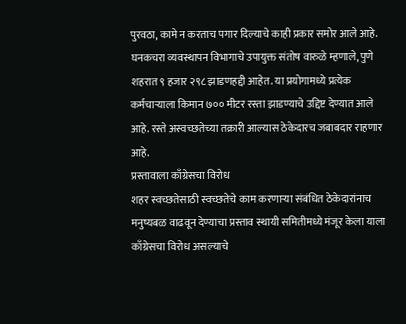पुरवठा, कामे न करताच पगार दिल्याचे काही प्रकार समोर आले आहे.
घनकचरा व्यवस्थापन विभागाचे उपायुक्त संतोष वारुळे म्हणाले, पुणे शहरात ९ हजार २९८ झाडणहद्दी आहेत. या प्रयोगामध्ये प्रत्येक कर्मचाऱ्याला किमान ७०० मीटर रस्ता झाडण्याचे उद्दिष्ट देण्यात आले आहे. रस्ते अस्वच्छतेच्या तक्रारी आल्यास ठेकेदारच जबाबदार राहणार आहे.
प्रस्तावाला काँग्रेसचा विरोध
शहर स्वच्छतेसाठी स्वच्छतेचे काम करणाऱ्या संबंधित ठेकेदारांनाच मनुष्यबळ वाढवून देण्याचा प्रस्ताव स्थायी समितीमध्ये मंजूर केला याला काँग्रेसचा विरोध असल्याचे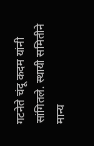गटनेते चंदू कदम यांनी सांगितले. स्थायी समितीने मान्य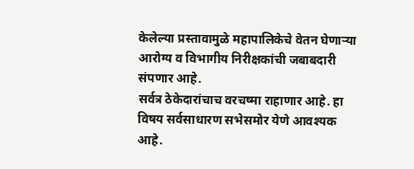केलेल्या प्रस्तावामुळे महापालिकेचे वेतन घेणाऱ्या आरोग्य व विभागीय निरीक्षकांची जबाबदारी संपणार आहे.
सर्वत्र ठेकेदारांचाच वरचष्मा राहाणार आहे. हा विषय सर्वसाधारण सभेसमोर येणे आवश्यक आहे.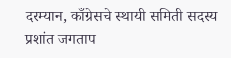दरम्यान, काँग्रेसचे स्थायी समिती सदस्य प्रशांत जगताप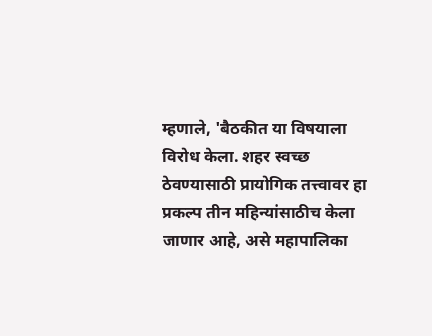म्हणाले, 'बैठकीत या विषयाला विरोध केला. शहर स्वच्छ ठेवण्यासाठी प्रायोगिक तत्त्वावर हा प्रकल्प तीन महिन्यांसाठीच केला जाणार आहे, असे महापालिका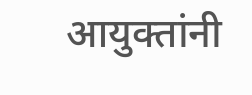आयुक्तांनी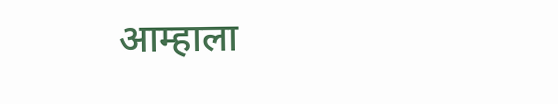आम्हाला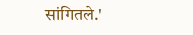सांगितले.'